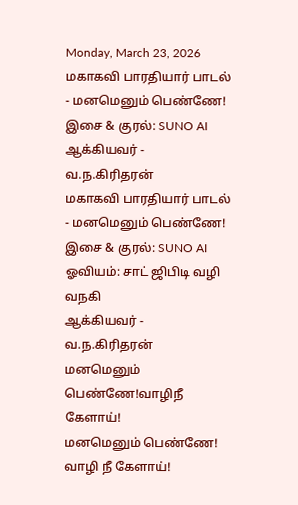Monday, March 23, 2026
மகாகவி பாரதியார் பாடல் - மனமெனும் பெண்ணே! இசை & குரல்: SUNO AI ஆக்கியவர் - வ.ந.கிரிதரன்
மகாகவி பாரதியார் பாடல் - மனமெனும் பெண்ணே!
இசை & குரல்: SUNO AI ஓவியம்: சாட் ஜிபிடி வழி வநகி
ஆக்கியவர் - வ.ந.கிரிதரன்
மனமெனும் பெண்ணே!வாழிநீ கேளாய்!
மனமெனும் பெண்ணே! வாழி நீ கேளாய்!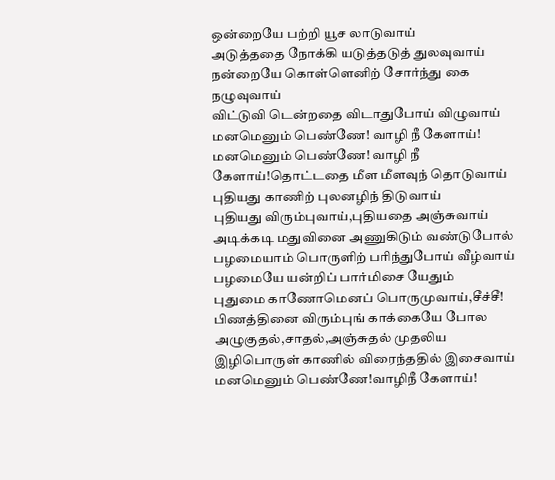ஒன்றையே பற்றி யூச லாடுவாய்
அடுத்ததை நோக்கி யடுத்தடுத் துலவுவாய்
நன்றையே கொள்ளெனிற் சோர்ந்து கை நழுவுவாய்
விட்டுவி டென்றதை விடாதுபோய் விழுவாய்
மனமெனும் பெண்ணே! வாழி நீ கேளாய்!
மனமெனும் பெண்ணே! வாழி நீ கேளாய்!தொட்டதை மீள மீளவுந் தொடுவாய்
புதியது காணிற் புலனழிந் திடுவாய்
புதியது விரும்புவாய்,புதியதை அஞ்சுவாய்
அடிக்கடி மதுவினை அணுகிடும் வண்டுபோல்
பழமையாம் பொருளிற் பரிந்துபோய் வீழ்வாய்
பழமையே யன்றிப் பார்மிசை யேதும்
புதுமை காணோமெனப் பொருமுவாய்,சீச்சீ!
பிணத்தினை விரும்புங் காக்கையே போல
அழுகுதல்,சாதல்,அஞ்சுதல் முதலிய
இழிபொருள் காணில் விரைந்ததில் இசைவாய்
மனமெனும் பெண்ணே!வாழிநீ கேளாய்!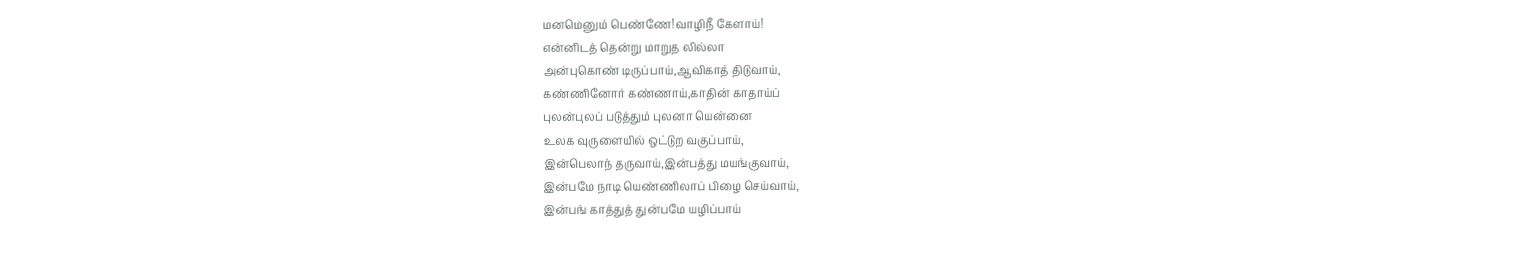மனமெனும் பெண்ணே!வாழிநீ கேளாய்!
என்னிடத் தென்று மாறுத லில்லா
அன்புகொண் டிருப்பாய்,ஆவிகாத் திடுவாய்,
கண்ணினோர் கண்ணாய்,காதின் காதாய்ப்
புலன்புலப் படுத்தும் புலனா யென்னை
உலக வுருளையில் ஒட்டுற வகுப்பாய்,
இன்பெலாந் தருவாய்,இன்பத்து மயங்குவாய்,
இன்பமே நாடி யெண்ணிலாப் பிழை செய்வாய்,
இன்பங் காத்துத் துன்பமே யழிப்பாய்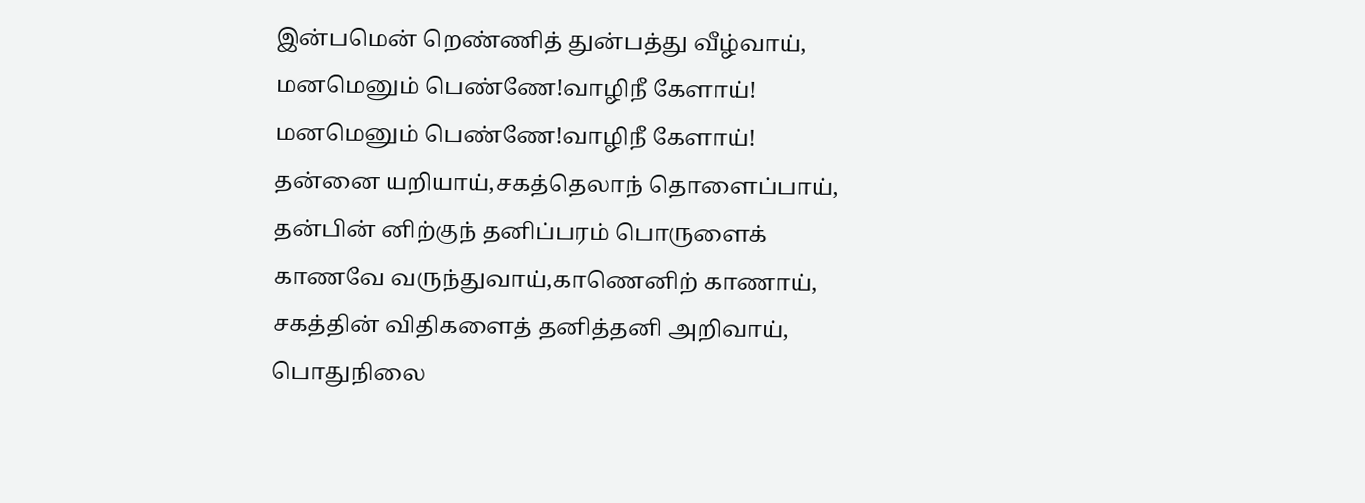இன்பமென் றெண்ணித் துன்பத்து வீழ்வாய்,
மனமெனும் பெண்ணே!வாழிநீ கேளாய்!
மனமெனும் பெண்ணே!வாழிநீ கேளாய்!
தன்னை யறியாய்,சகத்தெலாந் தொளைப்பாய்,
தன்பின் னிற்குந் தனிப்பரம் பொருளைக்
காணவே வருந்துவாய்,காணெனிற் காணாய்,
சகத்தின் விதிகளைத் தனித்தனி அறிவாய்,
பொதுநிலை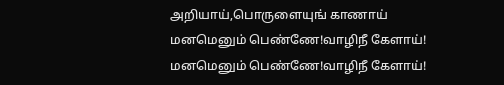அறியாய்,பொருளையுங் காணாய்
மனமெனும் பெண்ணே!வாழிநீ கேளாய்!
மனமெனும் பெண்ணே!வாழிநீ கேளாய்!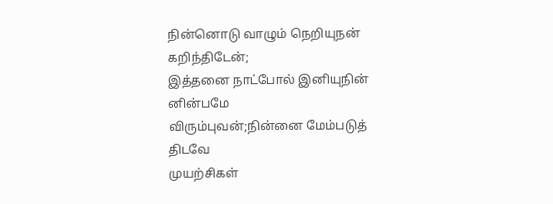நின்னொடு வாழும் நெறியுநன் கறிந்திடேன்;
இத்தனை நாட்போல் இனியுநின் னின்பமே
விரும்புவன்;நின்னை மேம்படுத் திடவே
முயற்சிகள்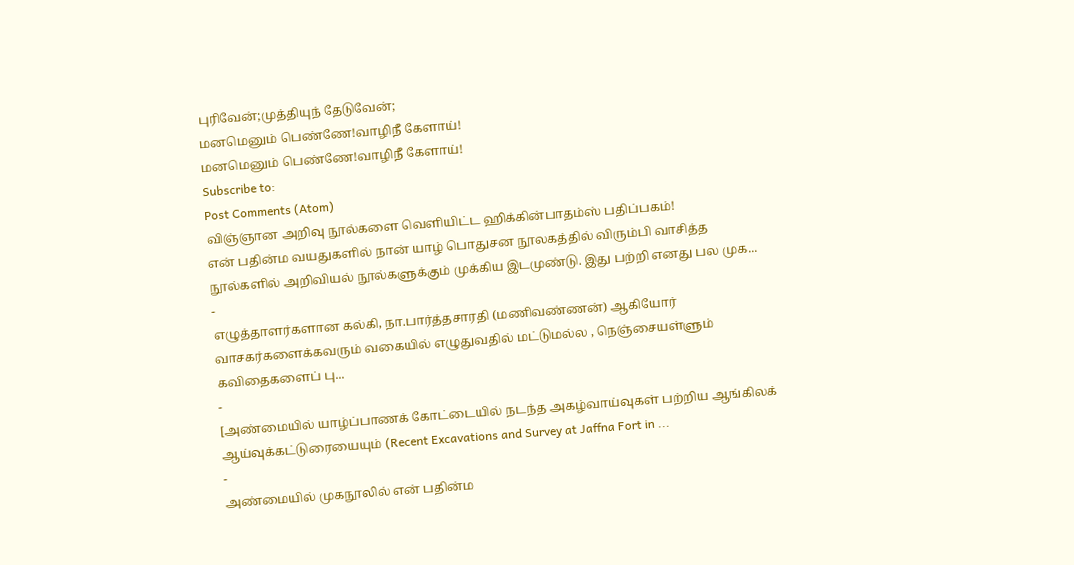புரிவேன்;முத்தியுந் தேடுவேன்;
மனமெனும் பெண்ணே!வாழிநீ கேளாய்!
மனமெனும் பெண்ணே!வாழிநீ கேளாய்!
Subscribe to:
Post Comments (Atom)
விஞ்ஞான அறிவு நூல்களை வெளியிட்ட ஹிக்கின்பாதம்ஸ் பதிப்பகம்!
என் பதின்ம வயதுகளில் நான் யாழ் பொதுசன நூலகத்தில் விரும்பி வாசித்த நூல்களில் அறிவியல் நூல்களுக்கும் முக்கிய இடமுண்டு. இது பற்றி எனது பல முக...
-
எழுத்தாளர்களான கல்கி, நா.பார்த்தசாரதி (மணிவண்ணன்) ஆகியோர் வாசகர்களைக்கவரும் வகையில் எழுதுவதில் மட்டுமல்ல , நெஞ்சையள்ளும் கவிதைகளைப் பு...
-
[அண்மையில் யாழ்ப்பாணக் கோட்டையில் நடந்த அகழ்வாய்வுகள் பற்றிய ஆங்கிலக் ஆய்வுக்கட்டுரையையும் (Recent Excavations and Survey at Jaffna Fort in ...
-
அண்மையில் முகநூலில் என் பதின்ம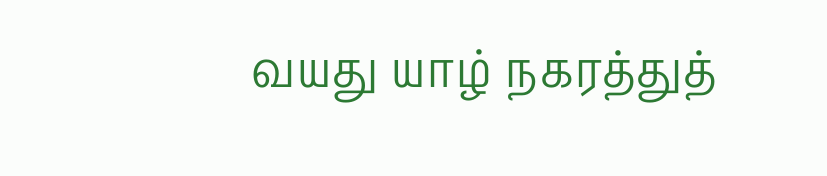வயது யாழ் நகரத்துத்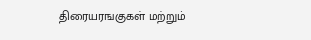திரையரஙகுகள் மற்றும்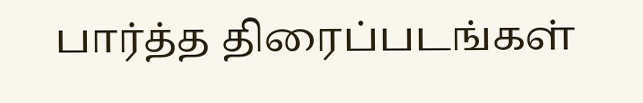பார்த்த திரைப்படங்கள்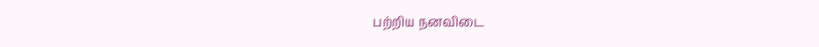பற்றிய நனவிடை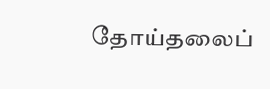தோய்தலைப்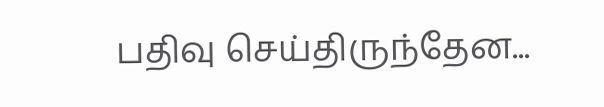பதிவு செய்திருந்தேன...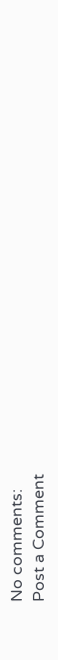No comments:
Post a Comment